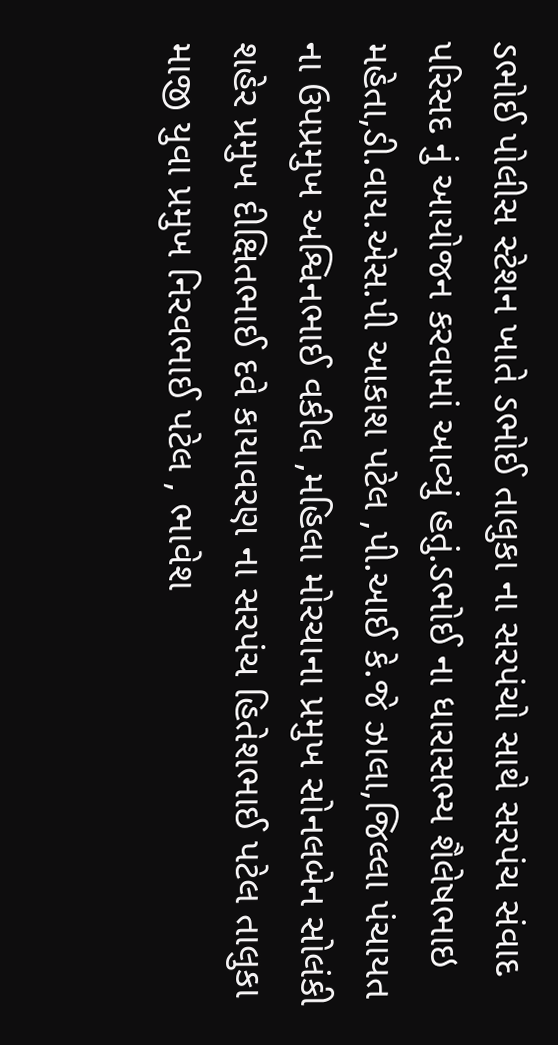ડભોઈ પોલીસ સ્ટેશન ખાતે ડભોઈ તાલુકા ના સરપંચો સાથે સરપંચ સંવાદ પરિસદ નું આયોજન કરવામાં આવ્યું હતું.ડભોઈ ના ધારાસભ્ય શૈલેષભાઇ મહેતા,ડી.વાય.એસ.પી આકાશ પટેલ ,પી.આઈ કે.જે ઝાલા,જિલ્લા પંચાયત ના ઉપપ્રમુખ અશ્વિનભાઈ વકીલ ,મહિલા મોરચાના પ્રમુખ સોનલબેન સોલંકી શહેર પ્રમુખ દીક્ષિતભાઈ દવે કાયાવરણ ના સરપંચ હિતેશભાઈ પટેલ તાલુકા માજી યુવા પ્રમુખ નિરવભાઈ પટેલ , ભાવેશ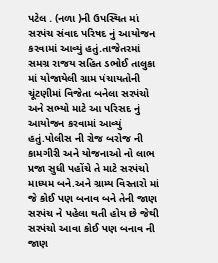પટેલ . (નળા )ની ઉપસ્થિત માં સરપંચ સંવાદ પરિષદ નું આયોજન કરવામાં આવ્યું હતું.તાજેતરમાં સમગ્ર રાજય સહિત ડભોઈ તાલુકા માં યોજાયેલી ગ્રામ પંચાયતોની ચૂંટણીમાં વિજેતા બનેલા સરપંચો અને સભ્યો માટે આ પરિસદ નું આયોજન કરવામાં આવ્યું હતું.પોલીસ ની રોજ બરોજ ની કામગીરી અને યોજનાઓ નો લાભ પ્રજા સુધી પહોંચે તે માટે સરપંચો માધ્યમ બને.અને ગ્રામ્ય વિસ્તારો માં જે કોઈ પણ બનાવ બને તેની જાણ સરપંચ ને પહેલા થતી હોય છે જેથી સરપંચો આવા કોઈ પણ બનાવ ની જાણ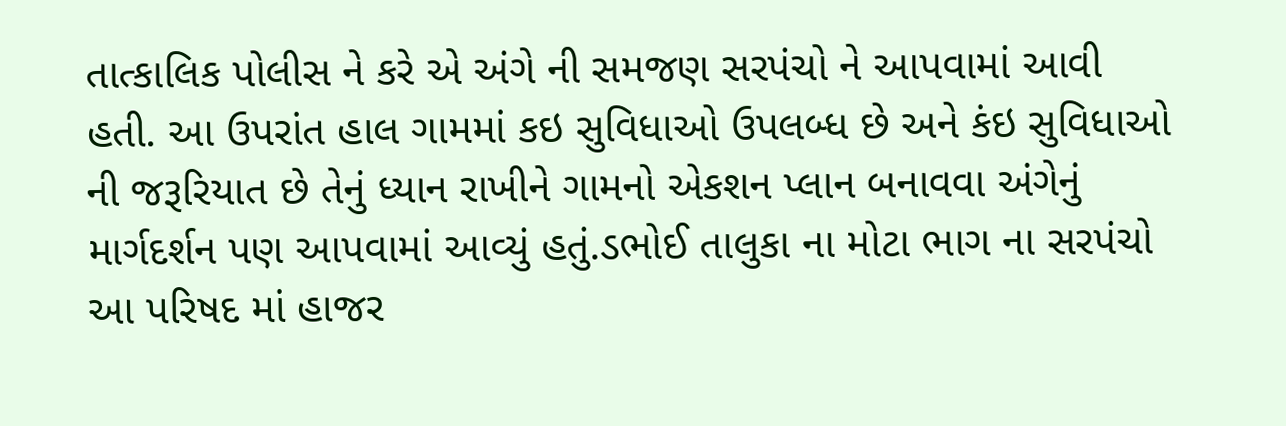તાત્કાલિક પોલીસ ને કરે એ અંગે ની સમજણ સરપંચો ને આપવામાં આવી હતી. આ ઉપરાંત હાલ ગામમાં કઇ સુવિધાઓ ઉપલબ્ધ છે અને કંઇ સુવિધાઓ ની જરૂરિયાત છે તેનું ધ્યાન રાખીને ગામનો એકશન પ્લાન બનાવવા અંગેનું માર્ગદર્શન પણ આપવામાં આવ્યું હતું.ડભોઈ તાલુકા ના મોટા ભાગ ના સરપંચો આ પરિષદ માં હાજર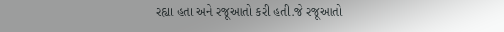રહ્યા હતા અને રજૂઆતો કરી હતી.જે રજૂઆતો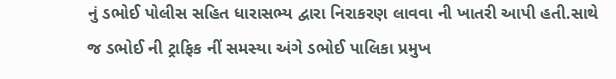નું ડભોઈ પોલીસ સહિત ધારાસભ્ય દ્વારા નિરાકરણ લાવવા ની ખાતરી આપી હતી.સાથે જ ડભોઈ ની ટ્રાફિક નીં સમસ્યા અંગે ડભોઈ પાલિકા પ્રમુખ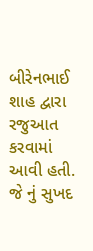બીરેનભાઈ શાહ દ્વારા રજુઆત કરવામાં આવી હતી. જે નું સુખદ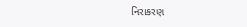નિરાકરણ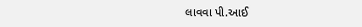લાવવા પી.આઈ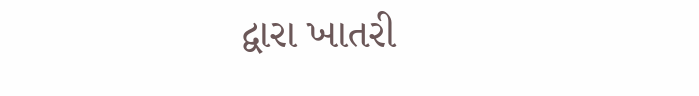દ્વારા ખાતરી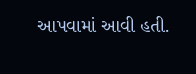આપવામાં આવી હતી.